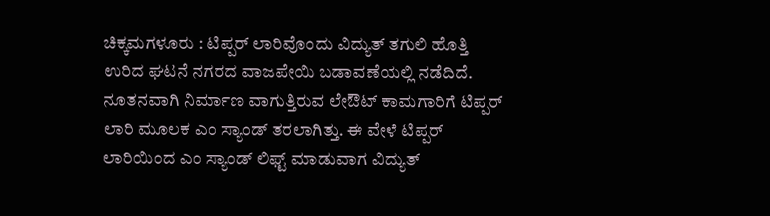ಚಿಕ್ಕಮಗಳೂರು : ಟಿಪ್ಪರ್ ಲಾರಿವೊಂದು ವಿದ್ಯುತ್ ತಗುಲಿ ಹೊತ್ತಿ ಉರಿದ ಘಟನೆ ನಗರದ ವಾಜಪೇಯಿ ಬಡಾವಣೆಯಲ್ಲಿ ನಡೆದಿದೆ. ನೂತನವಾಗಿ ನಿರ್ಮಾಣ ವಾಗುತ್ತಿರುವ ಲೇಔಟ್ ಕಾಮಗಾರಿಗೆ ಟಿಪ್ಪರ್ ಲಾರಿ ಮೂಲಕ ಎಂ ಸ್ಯಾಂಡ್ ತರಲಾಗಿತ್ತು. ಈ ವೇಳೆ ಟಿಪ್ಪರ್ ಲಾರಿಯಿಂದ ಎಂ ಸ್ಯಾಂಡ್ ಲಿಫ್ಟ್ ಮಾಡುವಾಗ ವಿದ್ಯುತ್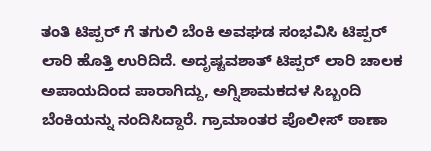ತಂತಿ ಟಿಪ್ಪರ್ ಗೆ ತಗುಲಿ ಬೆಂಕಿ ಅವಘಡ ಸಂಭವಿಸಿ ಟಿಪ್ಪರ್ ಲಾರಿ ಹೊತ್ತಿ ಉರಿದಿದೆ. ಅದೃಷ್ಟವಶಾತ್ ಟಿಪ್ಪರ್ ಲಾರಿ ಚಾಲಕ ಅಪಾಯದಿಂದ ಪಾರಾಗಿದ್ದು, ಅಗ್ನಿಶಾಮಕದಳ ಸಿಬ್ಬಂದಿ ಬೆಂಕಿಯನ್ನು ನಂದಿಸಿದ್ದಾರೆ. ಗ್ರಾಮಾಂತರ ಪೊಲೀಸ್ ಠಾಣಾ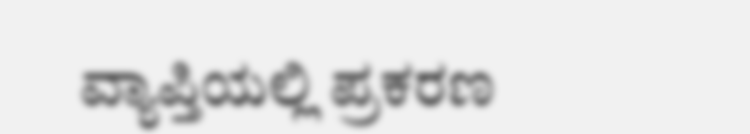ವ್ಯಾಪ್ತಿಯಲ್ಲಿ ಪ್ರಕರಣ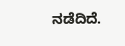ನಡೆದಿದೆ.